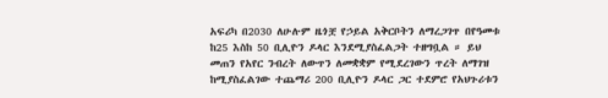አፍሪካ በ2030 ለሁሉም ዜጎቿ የኃይል አቅርቦትን ለማረጋገጥ በየዓመቱ ከ25 እስከ 50 ቢሊዮን ዶላር እንደሚያስፈልጋት ተዘግቧል ። ይህ መጠን የአየር ንብረት ለውጥን ለመቋቋም የሚደረገውን ጥረት ለማገዝ ከሚያስፈልገው ተጨማሪ 200 ቢሊዮን ዶላር ጋር ተደምሮ የአህጉሪቱን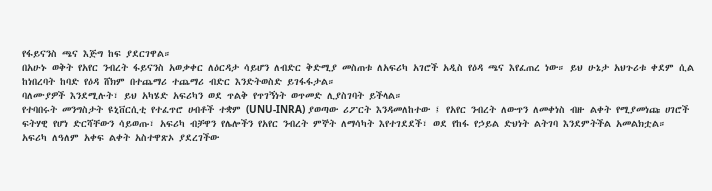የፋይናንስ ጫና እጅግ ከፍ ያደርገዋል።
በአሁኑ ወቅት የአየር ንብረት ፋይናንስ አወቃቀር ለዕርዳታ ሳይሆን ለብድር ቅድሚያ መስጠቱ ለአፍሪካ አገሮች አዲስ የዕዳ ጫና እየፈጠረ ነው። ይህ ሁኔታ አህጉሪቱ ቀደም ሲል ከነበረባት ከባድ የዕዳ ሸክም በተጨማሪ ተጨማሪ ብድር እንድትወስድ ይገፋፋታል።
ባለሙያዎች እንደሚሉት፣ ይህ አካሄድ አፍሪካን ወደ ጥልቅ የጥገኝነት ወጥመድ ሊያስገባት ይችላል።
የተባበሩት መንግስታት ዩኒቨርሲቲ የተፈጥሮ ሀብቶች ተቋም (UNU-INRA) ያወጣው ሪፖርት እንዳመለከተው ፤ የአየር ንብረት ለውጥን ለመቀነስ ብዙ ልቀት የሚያመነጩ ሀገሮች ፍትሃዊ የሆነ ድርሻቸውን ሳይወጡ፣ አፍሪካ ብቻዋን የሌሎችን የአየር ንብረት ምኞት ለማሳካት እየተገደደች፣ ወደ የከፋ የኃይል ድህነት ልትገባ እንደምትችል አመልክቷል።
አፍሪካ ለዓለም አቀፍ ልቀት አስተዋጽኦ ያደረገችው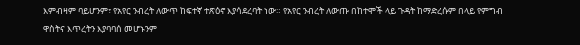እምብዛም ባይሆንም፣ የአየር ንብረት ለውጥ ከፍተኛ ተጽዕኖ እያሳደረባት ነው። የአየር ንብረት ለውጡ በከተሞች ላይ ጉዳት ከማድረሱም በላይ የምግብ ዋስትና እጥረትን እያባባሰ መሆኑንም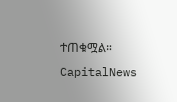ተጠቁሟል።
CapitalNews